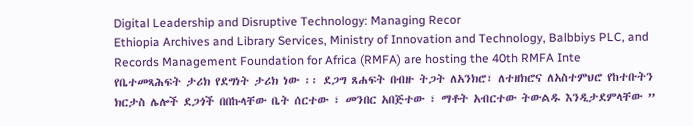Digital Leadership and Disruptive Technology: Managing Recor
Ethiopia Archives and Library Services, Ministry of Innovation and Technology, Balbbiys PLC, and Records Management Foundation for Africa (RMFA) are hosting the 40th RMFA Inte
የቤተመጻሕፍት ታሪክ የደግነት ታሪክ ነው ፡፡ ደጋግ ጸሐፍት በብዙ ትጋት ለአንክሮ፣ ለተዘክሮና ለአስተምህሮ የከተቡትን ክርታስ ሌሎች ደጋጎች በበኩላቸው ቤት ሰርተው ፣ መንበር አበጅተው ፣ ማቶት አብርተው ትውልዱ እንዲታደምላቸው ”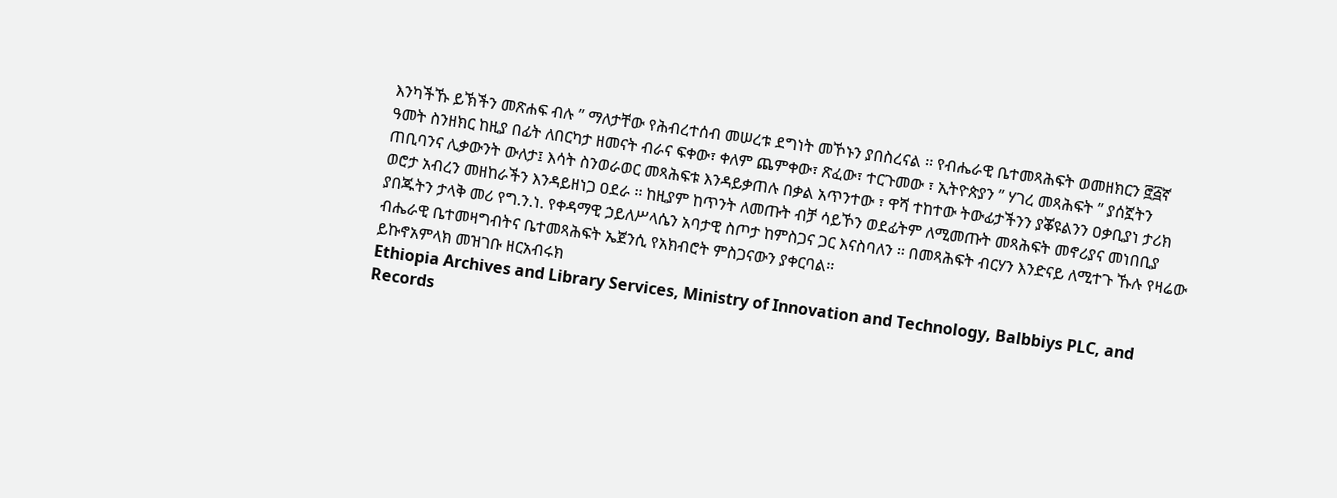እንካችኹ ይኽችን መጽሐፍ ብሉ ” ማለታቸው የሕብረተሰብ መሠረቱ ደግነት መኾኑን ያበስረናል ፡፡ የብሔራዊ ቤተመጻሕፍት ወመዘክርን ፸፭ኛ ዓመት ስንዘክር ከዚያ በፊት ለበርካታ ዘመናት ብራና ፍቀው፣ ቀለም ጨምቀው፣ ጽፈው፣ ተርጉመው ፣ ኢትዮጵያን ” ሃገረ መጻሕፍት ” ያሰኟትን ጠቢባንና ሊቃውንት ውለታ፤ እሳት ስንወራወር መጻሕፍቱ እንዳይቃጠሉ በቃል አጥንተው ፣ ዋሻ ተከተው ትውፊታችንን ያቖዩልንን ዐቃቢያነ ታሪክ ወሮታ አብረን መዘከራችን እንዳይዘነጋ ዐደራ ፡፡ ከዚያም ከጥንት ለመጡት ብቻ ሳይኾን ወደፊትም ለሚመጡት መጻሕፍት መኖሪያና መነበቢያ ያበጁትን ታላቅ መሪ የግ.ን.ነ. የቀዳማዊ ኃይለሥላሴን አባታዊ ስጦታ ከምስጋና ጋር እናስባለን ፡፡ በመጻሕፍት ብርሃን እንድናይ ለሚተጉ ኹሉ የዛሬው ብሔራዊ ቤተመዛግብትና ቤተመጻሕፍት ኤጀንሲ የአክብሮት ምስጋናውን ያቀርባል፡፡
ይኩኖአምላክ መዝገቡ ዘርአብሩክ
Ethiopia Archives and Library Services, Ministry of Innovation and Technology, Balbbiys PLC, and Records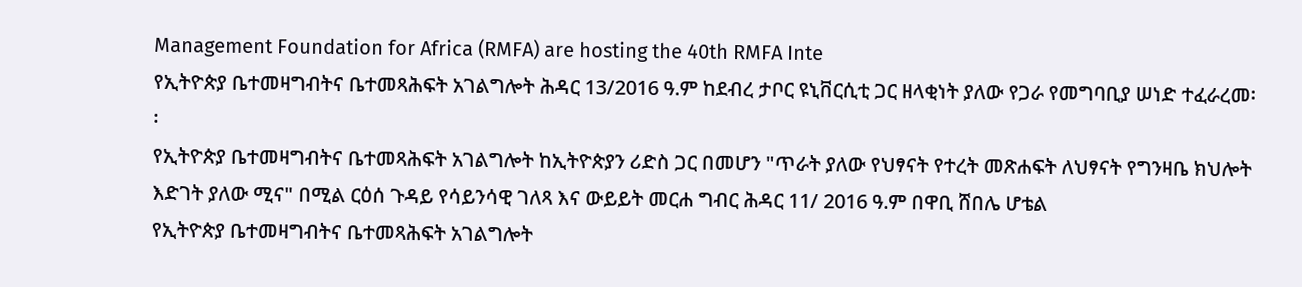Management Foundation for Africa (RMFA) are hosting the 40th RMFA Inte
የኢትዮጵያ ቤተመዛግብትና ቤተመጻሕፍት አገልግሎት ሕዳር 13/2016 ዓ.ም ከደብረ ታቦር ዩኒቨርሲቲ ጋር ዘላቂነት ያለው የጋራ የመግባቢያ ሠነድ ተፈራረመ፡፡
የኢትዮጵያ ቤተመዛግብትና ቤተመጻሕፍት አገልግሎት ከኢትዮጵያን ሪድስ ጋር በመሆን "ጥራት ያለው የህፃናት የተረት መጽሐፍት ለህፃናት የግንዛቤ ክህሎት እድገት ያለው ሚና" በሚል ርዕሰ ጉዳይ የሳይንሳዊ ገለጻ እና ውይይት መርሐ ግብር ሕዳር 11/ 2016 ዓ.ም በዋቢ ሸበሌ ሆቴል
የኢትዮጵያ ቤተመዛግብትና ቤተመጻሕፍት አገልግሎት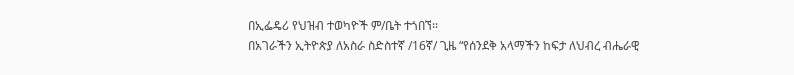በኢፌዴሪ የህዝብ ተወካዮች ም/ቤት ተጎበኘ፡፡
በአገራችን ኢትዮጵያ ለአስራ ስድስተኛ /16ኛ/ ጊዜ “የሰንደቅ አላማችን ከፍታ ለህብረ ብሔራዊ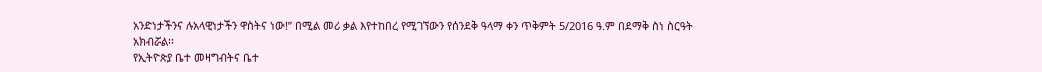አንድነታችንና ሉአላዊነታችን ዋስትና ነው!” በሚል መሪ ቃል እየተከበረ የሚገኘውን የሰንደቅ ዓላማ ቀን ጥቅምት 5/2016 ዓ.ም በደማቅ ስነ ስርዓት አክብሯል፡፡
የኢትዮጵያ ቤተ መዛግብትና ቤተ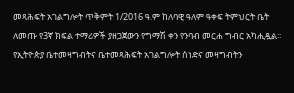መጻሕፍት አገልግሎት ጥቅምት 1/2016 ዓ.ም ከለባዊ ዓለም ዓቀፍ ትምህርት ቤት ለመጡ የ3ኛ ክፍል ተማሪዎች ያዘጋጀውን የግማሽ ቀን የንባብ መርሐ ግብር አካሒዷል፡፡
የኢትዮጵያ ቤተመዛግብትና ቤተመጻሕፍት አገልግሎት ሰነድና መዛግብትን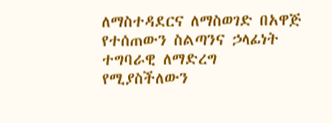ለማስተዳደርና ለማስወገድ በአዋጅ የተሰጠውን ስልጣንና ኃላፊነት ተግባራዊ ለማድረግ የሚያስችለውን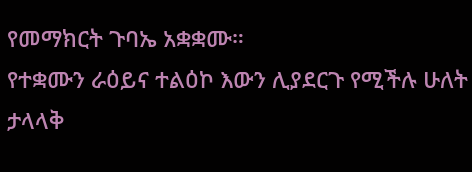የመማክርት ጉባኤ አቋቋሙ።
የተቋሙን ራዕይና ተልዕኮ እውን ሊያደርጉ የሚችሉ ሁለት ታላላቅ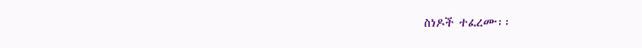ስነዶች ተፈረሙ፡፡